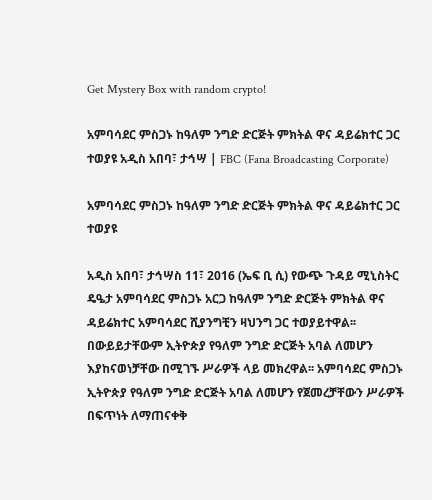Get Mystery Box with random crypto!

አምባሳደር ምስጋኑ ከዓለም ንግድ ድርጅት ምክትል ዋና ዳይሬክተር ጋር ተወያዩ አዲስ አበባ፣ ታኅሣ | FBC (Fana Broadcasting Corporate)

አምባሳደር ምስጋኑ ከዓለም ንግድ ድርጅት ምክትል ዋና ዳይሬክተር ጋር ተወያዩ

አዲስ አበባ፣ ታኅሣስ 11፣ 2016 (ኤፍ ቢ ሲ) የውጭ ጉዳይ ሚኒስትር ዴዔታ አምባሳደር ምስጋኑ አርጋ ከዓለም ንግድ ድርጅት ምክትል ዋና ዳይሬክተር አምባሳደር ሺያንግቺን ዛህንግ ጋር ተወያይተዋል፡፡ በውይይታቸውም ኢትዮጵያ የዓለም ንግድ ድርጅት አባል ለመሆን እያከናወነቻቸው በሚገኙ ሥራዎች ላይ መክረዋል፡፡ አምባሳደር ምስጋኑ ኢትዮጵያ የዓለም ንግድ ድርጅት አባል ለመሆን የጀመረቻቸውን ሥራዎች በፍጥነት ለማጠናቀቅ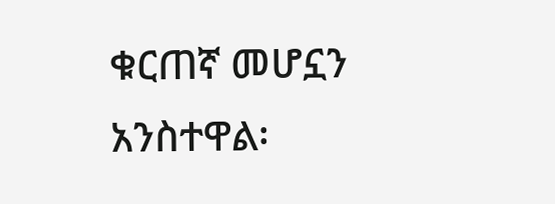ቁርጠኛ መሆኗን አንስተዋል፡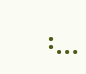፡…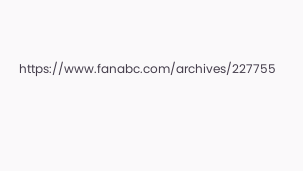https://www.fanabc.com/archives/227755